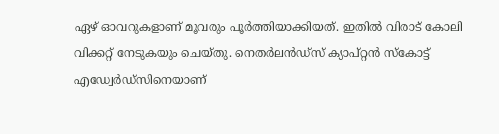ഏഴ് ഓവറുകളാണ് മൂവരും പൂര്‍ത്തിയാക്കിയത്. ഇതില്‍ വിരാട് കോലി വിക്കറ്റ് നേടുകയും ചെയ്തു. നെതര്‍ലന്‍ഡ്‌സ് ക്യാപ്റ്റന്‍ സ്‌കോട്ട് എഡ്വേര്‍ഡ്‌സിനെയാണ്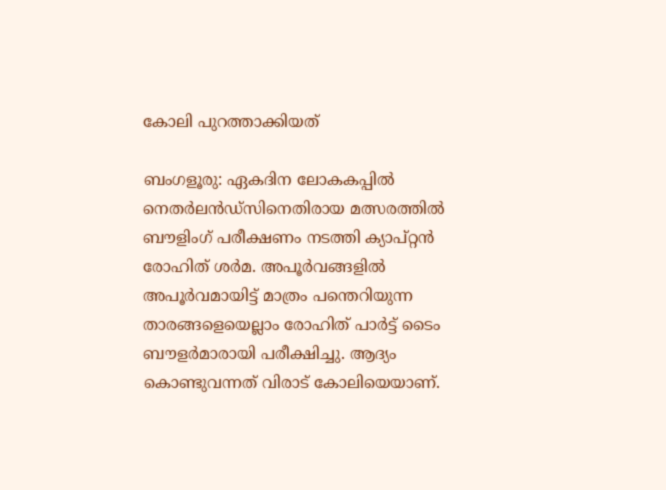കോലി പുറത്താക്കിയത്

ബംഗളൂരു: ഏകദിന ലോകകപ്പില്‍ നെതര്‍ലന്‍ഡ്‌സിനെതിരായ മത്സരത്തില്‍ ബൗളിംഗ് പരീക്ഷണം നടത്തി ക്യാപ്റ്റന്‍ രോഹിത് ശര്‍മ. അപൂര്‍വങ്ങളില്‍ അപൂര്‍വമായിട്ട് മാത്രം പന്തെറിയുന്ന താരങ്ങളെയെല്ലാം രോഹിത് പാര്‍ട്ട് ടൈം ബൗളര്‍മാരായി പരീക്ഷിച്ചു. ആദ്യം കൊണ്ടുവന്നത് വിരാട് കോലിയെയാണ്.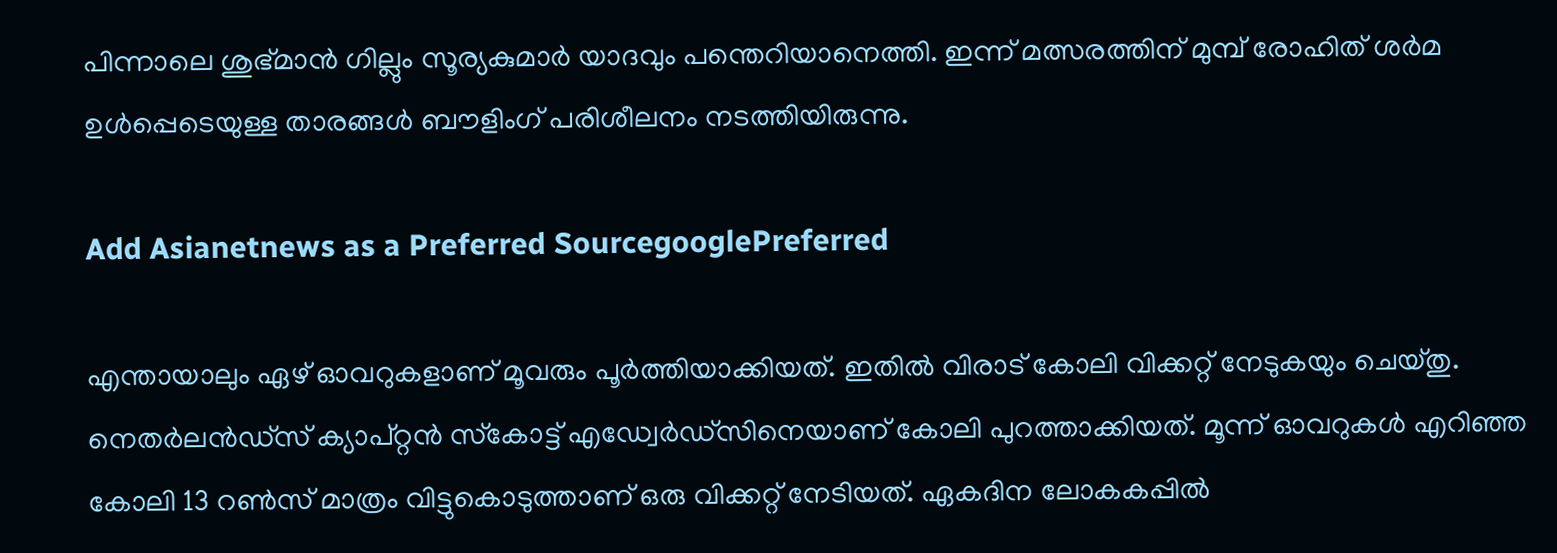പിന്നാലെ ശുഭ്മാന്‍ ഗില്ലും സൂര്യകുമാര്‍ യാദവും പന്തെറിയാനെത്തി. ഇന്ന് മത്സരത്തിന് മുമ്പ് രോഹിത് ശര്‍മ ഉള്‍പ്പെടെയുള്ള താരങ്ങള്‍ ബൗളിംഗ് പരിശീലനം നടത്തിയിരുന്നു.

Add Asianetnews as a Preferred SourcegooglePreferred

എന്തായാലും ഏഴ് ഓവറുകളാണ് മൂവരും പൂര്‍ത്തിയാക്കിയത്. ഇതില്‍ വിരാട് കോലി വിക്കറ്റ് നേടുകയും ചെയ്തു. നെതര്‍ലന്‍ഡ്‌സ് ക്യാപ്റ്റന്‍ സ്‌കോട്ട് എഡ്വേര്‍ഡ്‌സിനെയാണ് കോലി പുറത്താക്കിയത്. മൂന്ന് ഓവറുകള്‍ എറിഞ്ഞ കോലി 13 റണ്‍സ് മാത്രം വിട്ടുകൊടുത്താണ് ഒരു വിക്കറ്റ് നേടിയത്. ഏകദിന ലോകകപ്പില്‍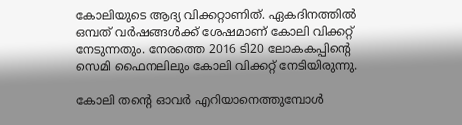കോലിയുടെ ആദ്യ വിക്കറ്റാണിത്. ഏകദിനത്തില്‍ ഒമ്പത് വര്‍ഷങ്ങള്‍ക്ക് ശേഷമാണ് കോലി വിക്കറ്റ് നേടുന്നതും. നേരത്തെ 2016 ടി20 ലോകകപ്പിന്റെ സെമി ഫൈനലിലും കോലി വിക്കറ്റ് നേടിയിരുന്നു.

കോലി തന്റെ ഓവര്‍ എറിയാനെത്തുമ്പോള്‍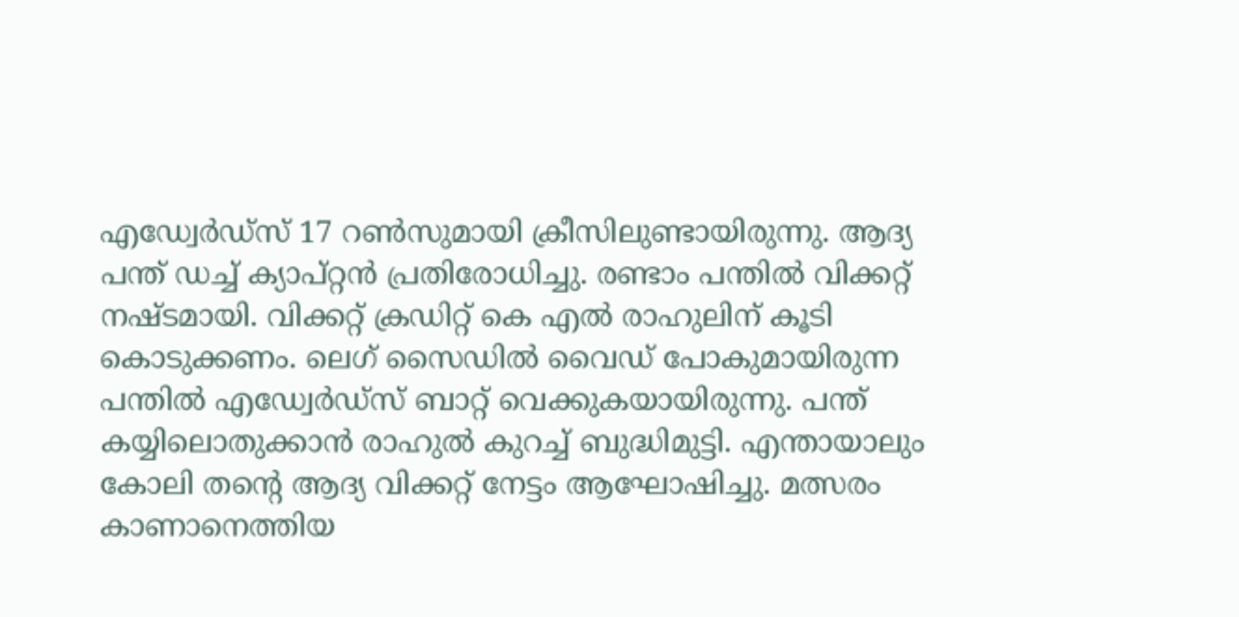എഡ്വേര്‍ഡ്‌സ് 17 റണ്‍സുമായി ക്രീസിലുണ്ടായിരുന്നു. ആദ്യ പന്ത് ഡച്ച് ക്യാപ്റ്റന്‍ പ്രതിരോധിച്ചു. രണ്ടാം പന്തില്‍ വിക്കറ്റ് നഷ്ടമായി. വിക്കറ്റ് ക്രഡിറ്റ് കെ എല്‍ രാഹുലിന് കൂടി കൊടുക്കണം. ലെഗ് സൈഡില്‍ വൈഡ് പോകുമായിരുന്ന പന്തില്‍ എഡ്വേര്‍ഡ്‌സ് ബാറ്റ് വെക്കുകയായിരുന്നു. പന്ത് കയ്യിലൊതുക്കാന്‍ രാഹുല്‍ കുറച്ച് ബുദ്ധിമുട്ടി. എന്തായാലും കോലി തന്റെ ആദ്യ വിക്കറ്റ് നേട്ടം ആഘോഷിച്ചു. മത്സരം കാണാനെത്തിയ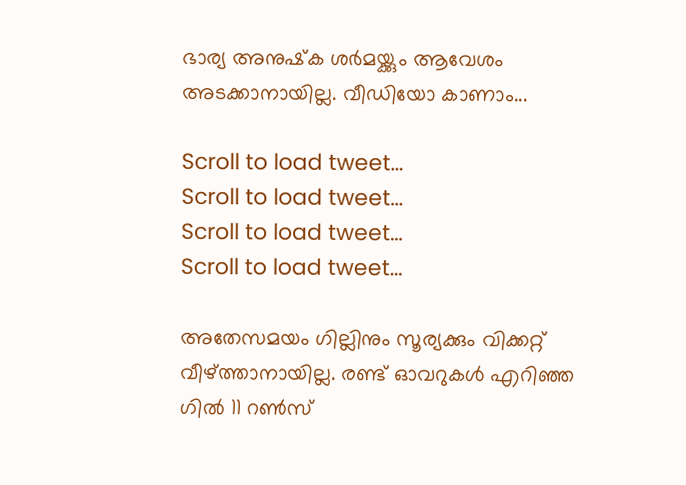ഭാര്യ അനുഷ്‌ക ശര്‍മയ്ക്കും ആവേശം അടക്കാനായില്ല. വീഡിയോ കാണാം...

Scroll to load tweet…
Scroll to load tweet…
Scroll to load tweet…
Scroll to load tweet…

അതേസമയം ഗില്ലിനും സൂര്യക്കും വിക്കറ്റ് വീഴ്ത്താനായില്ല. രണ്ട് ഓവറുകള്‍ എറിഞ്ഞ ഗില്‍ 11 റണ്‍സ്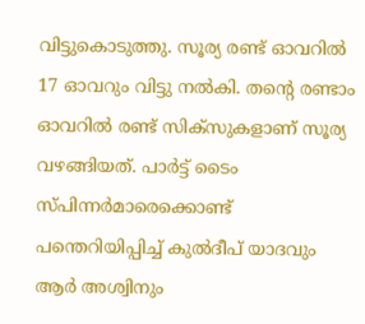വിട്ടുകൊടുത്തു. സൂര്യ രണ്ട് ഓവറില്‍ 17 ഓവറും വിട്ടു നല്‍കി. തന്റെ രണ്ടാം ഓവറില്‍ രണ്ട് സിക്‌സുകളാണ് സൂര്യ വഴങ്ങിയത്. പാര്‍ട്ട് ടൈം സ്പിന്നര്‍മാരെക്കൊണ്ട് പന്തെറിയിപ്പിച്ച് കുല്‍ദീപ് യാദവും ആര്‍ അശ്വിനും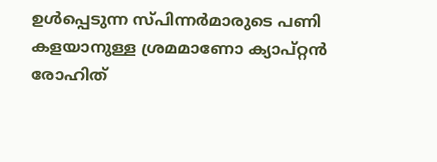ഉള്‍പ്പെടുന്ന സ്പിന്നര്‍മാരുടെ പണി കളയാനുള്ള ശ്രമമാണോ ക്യാപ്റ്റന്‍ രോഹിത്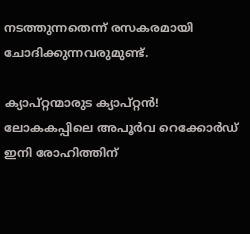നടത്തുന്നതെന്ന് രസകരമായി ചോദിക്കുന്നവരുമുണ്ട്.

ക്യാപ്റ്റന്മാരുട ക്യാപ്റ്റന്‍! ലോകകപ്പിലെ അപൂര്‍വ റെക്കോര്‍ഡ് ഇനി രോഹിത്തിന്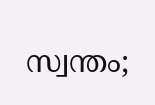സ്വന്തം;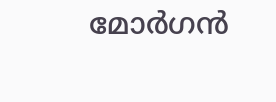മോര്‍ഗന്‍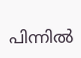പിന്നില്‍